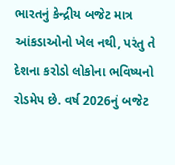ભારતનું કેન્દ્રીય બજેટ માત્ર આંકડાઓનો ખેલ નથી, પરંતુ તે દેશના કરોડો લોકોના ભવિષ્યનો રોડમેપ છે. વર્ષ 2026નું બજેટ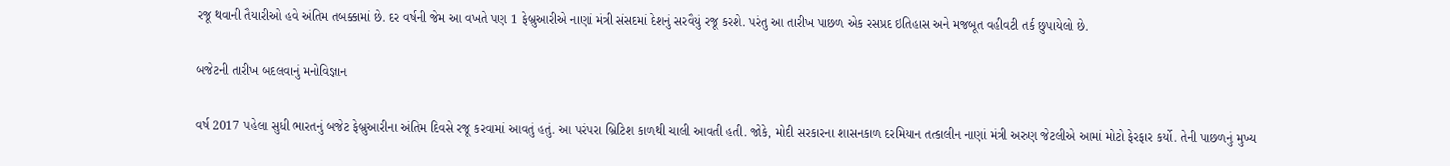રજૂ થવાની તૈયારીઓ હવે અંતિમ તબક્કામાં છે. દર વર્ષની જેમ આ વખતે પણ 1 ફેબ્રુઆરીએ નાણાં મંત્રી સંસદમાં દેશનું સરવૈયું રજૂ કરશે. પરંતુ આ તારીખ પાછળ એક રસપ્રદ ઇતિહાસ અને મજબૂત વહીવટી તર્ક છુપાયેલો છે.

બજેટની તારીખ બદલવાનું મનોવિજ્ઞાન

વર્ષ 2017 પહેલા સુધી ભારતનું બજેટ ફેબ્રુઆરીના અંતિમ દિવસે રજૂ કરવામાં આવતું હતું. આ પરંપરા બ્રિટિશ કાળથી ચાલી આવતી હતી. જોકે, મોદી સરકારના શાસનકાળ દરમિયાન તત્કાલીન નાણાં મંત્રી અરુણ જેટલીએ આમાં મોટો ફેરફાર કર્યો. તેની પાછળનું મુખ્ય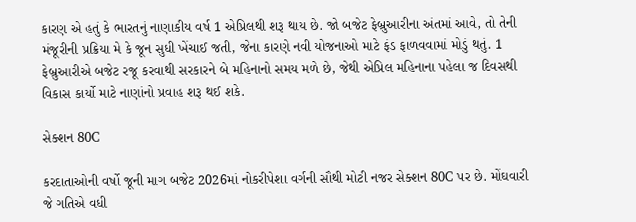કારણ એ હતું કે ભારતનું નાણાકીય વર્ષ 1 એપ્રિલથી શરૂ થાય છે. જો બજેટ ફેબ્રુઆરીના અંતમાં આવે, તો તેની મંજૂરીની પ્રક્રિયા મે કે જૂન સુધી ખેંચાઈ જતી, જેના કારણે નવી યોજનાઓ માટે ફંડ ફાળવવામાં મોડું થતું. 1 ફેબ્રુઆરીએ બજેટ રજૂ કરવાથી સરકારને બે મહિનાનો સમય મળે છે, જેથી એપ્રિલ મહિનાના પહેલા જ દિવસથી વિકાસ કાર્યો માટે નાણાંનો પ્રવાહ શરૂ થઈ શકે.

સેક્શન 80C

કરદાતાઓની વર્ષો જૂની માગ બજેટ 2026માં નોકરીપેશા વર્ગની સૌથી મોટી નજર સેક્શન 80C પર છે. મોંઘવારી જે ગતિએ વધી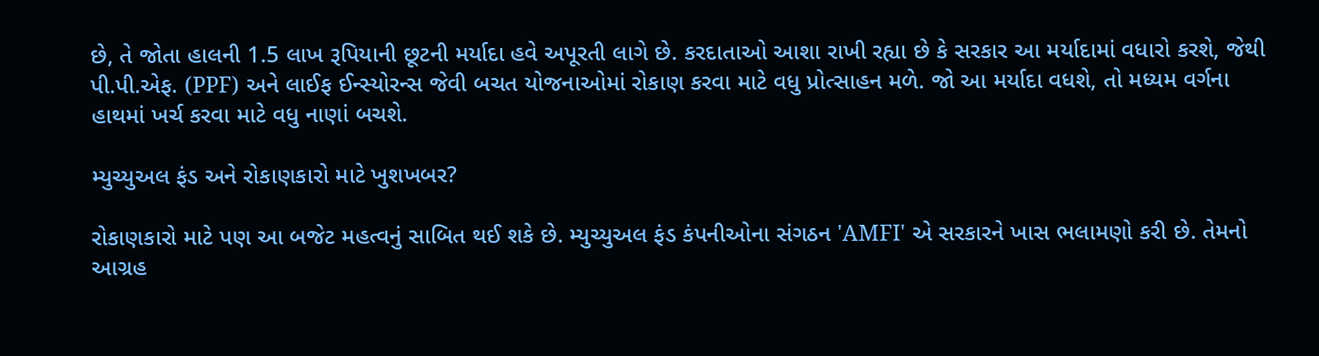છે, તે જોતા હાલની 1.5 લાખ રૂપિયાની છૂટની મર્યાદા હવે અપૂરતી લાગે છે. કરદાતાઓ આશા રાખી રહ્યા છે કે સરકાર આ મર્યાદામાં વધારો કરશે, જેથી પી.પી.એફ. (PPF) અને લાઈફ ઈન્સ્યોરન્સ જેવી બચત યોજનાઓમાં રોકાણ કરવા માટે વધુ પ્રોત્સાહન મળે. જો આ મર્યાદા વધશે, તો મધ્યમ વર્ગના હાથમાં ખર્ચ કરવા માટે વધુ નાણાં બચશે.

મ્યુચ્યુઅલ ફંડ અને રોકાણકારો માટે ખુશખબર?

રોકાણકારો માટે પણ આ બજેટ મહત્વનું સાબિત થઈ શકે છે. મ્યુચ્યુઅલ ફંડ કંપનીઓના સંગઠન 'AMFI' એ સરકારને ખાસ ભલામણો કરી છે. તેમનો આગ્રહ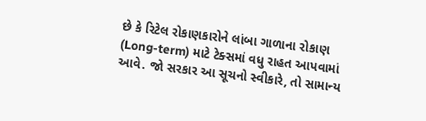છે કે રિટેલ રોકાણકારોને લાંબા ગાળાના રોકાણ (Long-term) માટે ટેક્સમાં વધુ રાહત આપવામાં આવે. જો સરકાર આ સૂચનો સ્વીકારે, તો સામાન્ય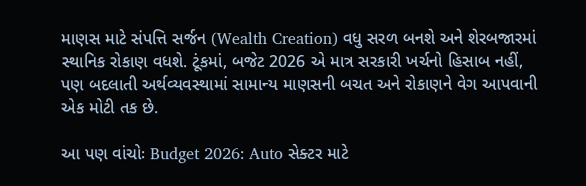માણસ માટે સંપત્તિ સર્જન (Wealth Creation) વધુ સરળ બનશે અને શેરબજારમાં સ્થાનિક રોકાણ વધશે. ટૂંકમાં, બજેટ 2026 એ માત્ર સરકારી ખર્ચનો હિસાબ નહીં, પણ બદલાતી અર્થવ્યવસ્થામાં સામાન્ય માણસની બચત અને રોકાણને વેગ આપવાની એક મોટી તક છે.

આ પણ વાંચોઃ Budget 2026: Auto સેક્ટર માટે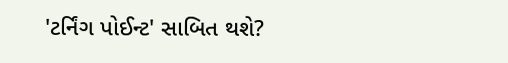'ટર્નિંગ પોઈન્ટ' સાબિત થશે?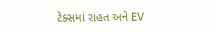ટેક્સમાં રાહત અને EV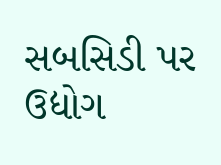સબસિડી પર ઉદ્યોગ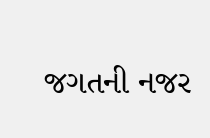જગતની નજર